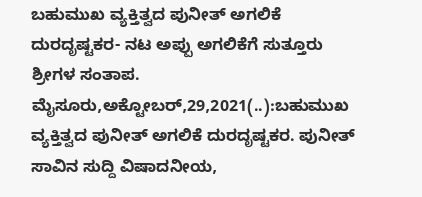ಬಹುಮುಖ ವ್ಯಕ್ತಿತ್ವದ ಪುನೀತ್ ಅಗಲಿಕೆ ದುರದೃಷ್ಟಕರ- ನಟ ಅಪ್ಪು ಅಗಲಿಕೆಗೆ ಸುತ್ತೂರು ಶ್ರೀಗಳ ಸಂತಾಪ. ಮೈಸೂರು,ಅಕ್ಟೋಬರ್,29,2021(..):ಬಹುಮುಖ ವ್ಯಕ್ತಿತ್ವದ ಪುನೀತ್ ಅಗಲಿಕೆ ದುರದೃಷ್ಟಕರ. ಪುನೀತ್ ಸಾವಿನ ಸುದ್ದಿ ವಿಷಾದನೀಯ,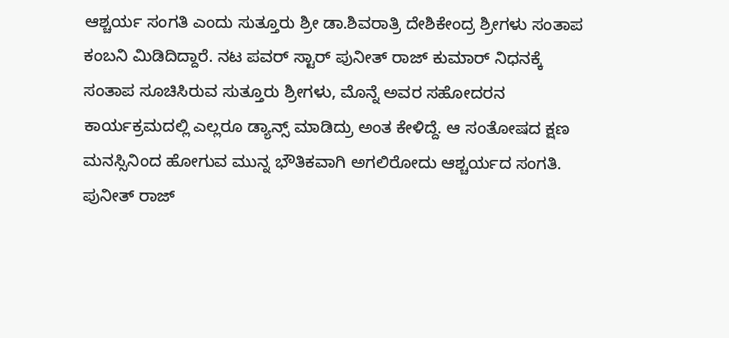ಆಶ್ಚರ್ಯ ಸಂಗತಿ ಎಂದು ಸುತ್ತೂರು ಶ್ರೀ ಡಾ.ಶಿವರಾತ್ರಿ ದೇಶಿಕೇಂದ್ರ ಶ್ರೀಗಳು ಸಂತಾಪ ಕಂಬನಿ ಮಿಡಿದಿದ್ದಾರೆ. ನಟ ಪವರ್ ಸ್ಟಾರ್ ಪುನೀತ್ ರಾಜ್ ಕುಮಾರ್ ನಿಧನಕ್ಕೆ ಸಂತಾಪ ಸೂಚಿಸಿರುವ ಸುತ್ತೂರು ಶ್ರೀಗಳು, ಮೊನ್ನೆ ಅವರ ಸಹೋದರನ ಕಾರ್ಯಕ್ರಮದಲ್ಲಿ ಎಲ್ಲರೂ ಡ್ಯಾನ್ಸ್ ಮಾಡಿದ್ರು ಅಂತ ಕೇಳಿದ್ದೆ. ಆ ಸಂತೋಷದ ಕ್ಷಣ ಮನಸ್ಸಿನಿಂದ ಹೋಗುವ ಮುನ್ನ ಭೌತಿಕವಾಗಿ ಅಗಲಿರೋದು ಆಶ್ಚರ್ಯದ ಸಂಗತಿ. ಪುನೀತ್ ರಾಜ್‌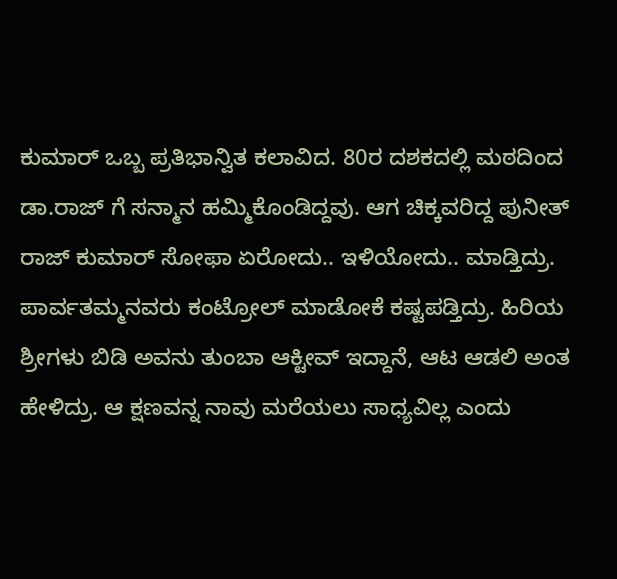ಕುಮಾರ್ ಒಬ್ಬ ಪ್ರತಿಭಾನ್ವಿತ ಕಲಾವಿದ. 80ರ ದಶಕದಲ್ಲಿ ಮಠದಿಂದ ಡಾ.ರಾಜ್‌ ಗೆ ಸನ್ಮಾನ ಹಮ್ಮಿಕೊಂಡಿದ್ದವು. ಆಗ ಚಿಕ್ಕವರಿದ್ದ ಪುನೀತ್ ರಾಜ್ ಕುಮಾರ್ ಸೋಫಾ ಏರೋದು.. ಇಳಿಯೋದು.. ಮಾಡ್ತಿದ್ರು. ಪಾರ್ವತಮ್ಮನವರು ಕಂಟ್ರೋಲ್ ಮಾಡೋಕೆ ಕಷ್ಟಪಡ್ತಿದ್ರು‌. ಹಿರಿಯ ಶ್ರೀಗಳು ಬಿಡಿ ಅವನು ತುಂಬಾ ಆಕ್ಟೀವ್ ಇದ್ದಾನೆ, ಆಟ ಆಡಲಿ ಅಂತ ಹೇಳಿದ್ರು. ಆ ಕ್ಷಣವನ್ನ ನಾವು ಮರೆಯಲು ಸಾಧ್ಯವಿಲ್ಲ ಎಂದು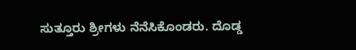ಸುತ್ತೂರು ಶ್ರೀಗಳು ನೆನೆಸಿಕೊಂಡರು. ದೊಡ್ಡ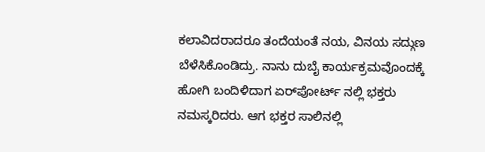ಕಲಾವಿದರಾದರೂ ತಂದೆಯಂತೆ ನಯ, ವಿನಯ ಸದ್ಗುಣ ಬೆಳೆಸಿಕೊಂಡಿದ್ರು. ನಾನು ದುಬೈ ಕಾರ್ಯಕ್ರಮವೊಂದಕ್ಕೆ ಹೋಗಿ ಬಂದಿಳಿದಾಗ ಏರ್‌ಪೋರ್ಟ್‌ ನಲ್ಲಿ ಭಕ್ತರು ನಮಸ್ಕರಿದರು. ಆಗ ಭಕ್ತರ ಸಾಲಿನಲ್ಲಿ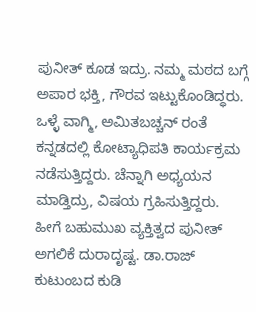ಪುನೀತ್ ಕೂಡ ಇದ್ರು‌. ನಮ್ಮ ಮಠದ ಬಗ್ಗೆ ಅಪಾರ ಭಕ್ತಿ, ಗೌರವ ಇಟ್ಟುಕೊಂಡಿದ್ಧರು. ಒಳ್ಳೆ ವಾಗ್ಮಿ, ಅಮಿತಬಚ್ಚನ್‌ ರಂತೆ ಕನ್ನಡದಲ್ಲಿ ಕೋಟ್ಯಾಧಿಪತಿ ಕಾರ್ಯಕ್ರಮ ನಡೆಸುತ್ತಿದ್ದರು. ಚೆನ್ನಾಗಿ ಅಧ್ಯಯನ ಮಾಡ್ತಿದ್ರು, ವಿಷಯ ಗ್ರಹಿಸುತ್ತಿದ್ದರು. ಹೀಗೆ ಬಹುಮುಖ ವ್ಯಕ್ತಿತ್ವದ ಪುನೀತ್ ಅಗಲಿಕೆ ದುರಾದೃಷ್ಟ. ಡಾ.ರಾಜ್ ಕುಟುಂಬದ ಕುಡಿ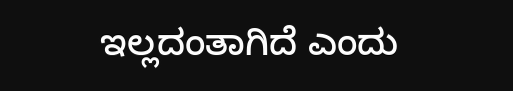ಇಲ್ಲದಂತಾಗಿದೆ ಎಂದು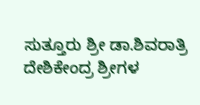ಸುತ್ತೂರು ಶ್ರೀ ಡಾ.ಶಿವರಾತ್ರಿ ದೇಶಿಕೇಂದ್ರ ಶ್ರೀಗಳ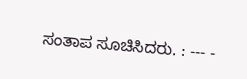ಸಂತಾಪ ಸೂಚಿಸಿದರು. : --- -